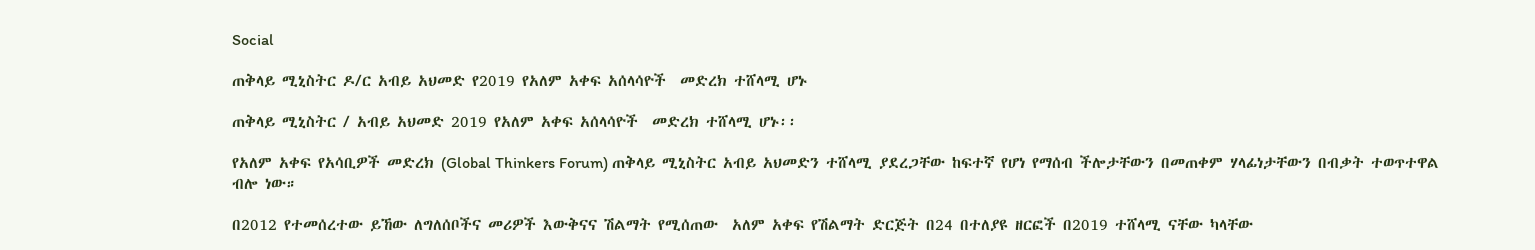Social

ጠቅላይ ሚኒስትር ዶ/ር አብይ አህመድ የ2019 የአለም አቀፍ አሰላሳዮች  መድረክ ተሸላሚ ሆኑ

ጠቅላይ ሚኒስትር / አብይ አህመድ 2019 የአለም አቀፍ አሰላሳዮች  መድረክ ተሸላሚ ሆኑ፡፡

የአለም አቀፍ የአሳቢዎች መድረክ (Global Thinkers Forum) ጠቅላይ ሚኒስትር አብይ አህመድን ተሸላሚ ያደረጋቸው ከፍተኛ የሆነ የማሰብ ችሎታቸውን በመጠቀም ሃላፊነታቸውን በብቃት ተወጥተዋል ብሎ ነው።

በ2012 የተመሰረተው ይኸው ለግለሰቦችና መሪዎች እውቅናና ሽልማት የሚሰጠው  አለም አቀፍ የሽልማት ድርጅት በ24 በተለያዩ ዘርፎች በ2019 ተሸላሚ ናቸው ካላቸው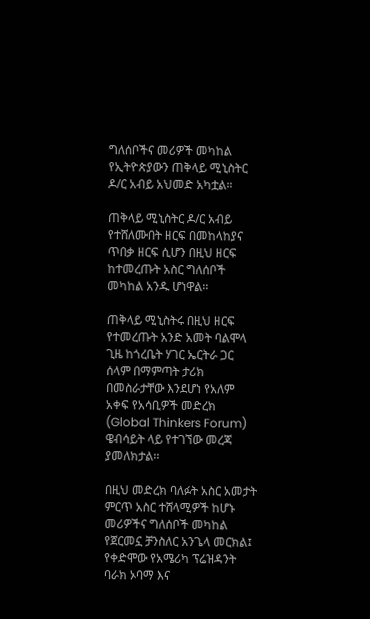ግለሰቦችና መሪዎች መካከል የኢትዮጵያውን ጠቅላይ ሚኒስትር ዶ/ር አብይ አህመድ አካቷል።

ጠቅላይ ሚኒስትር ዶ/ር አብይ የተሸለሙበት ዘርፍ በመከላከያና ጥበቃ ዘርፍ ሲሆን በዚህ ዘርፍ ከተመረጡት አስር ግለሰቦች መካከል አንዱ ሆነዋል፡፡

ጠቅላይ ሚኒስትሩ በዚህ ዘርፍ የተመረጡት አንድ አመት ባልሞላ ጊዜ ከጎረቤት ሃገር ኤርትራ ጋር ሰላም በማምጣት ታሪክ በመስራታቸው እንደሆነ የአለም አቀፍ የአሳቢዎች መድረክ (Global Thinkers Forum) ዌብሳይት ላይ የተገኘው መረጃ ያመለክታል፡፡

በዚህ መድረክ ባለፉት አስር አመታት ምርጥ አስር ተሸላሚዎች ከሆኑ መሪዎችና ግለሰቦች መካከል የጀርመኗ ቻንስለር አንጌላ መርክል፤ የቀድሞው የአሜሪካ ፕሬዝዳንት ባራክ ኦባማ እና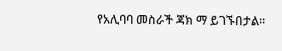የአሊባባ መስራች ጃክ ማ ይገኙበታል፡፡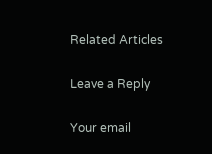Related Articles

Leave a Reply

Your email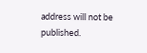address will not be published.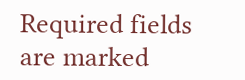Required fields are marked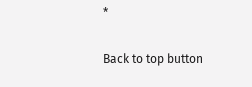*

Back to top button